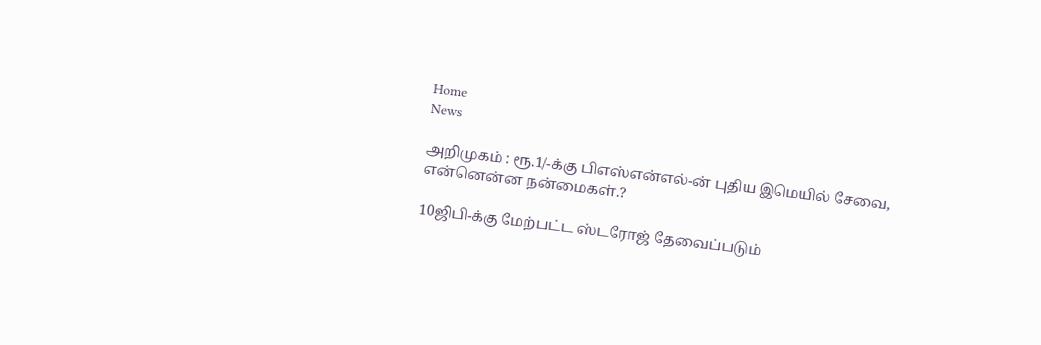Home
News

அறிமுகம் : ரூ.1/-க்கு பிஎஸ்என்எல்-ன் புதிய இமெயில் சேவை, என்னென்ன நன்மைகள்.?

10ஜிபி-க்கு மேற்பட்ட ஸ்டரோஜ் தேவைப்படும்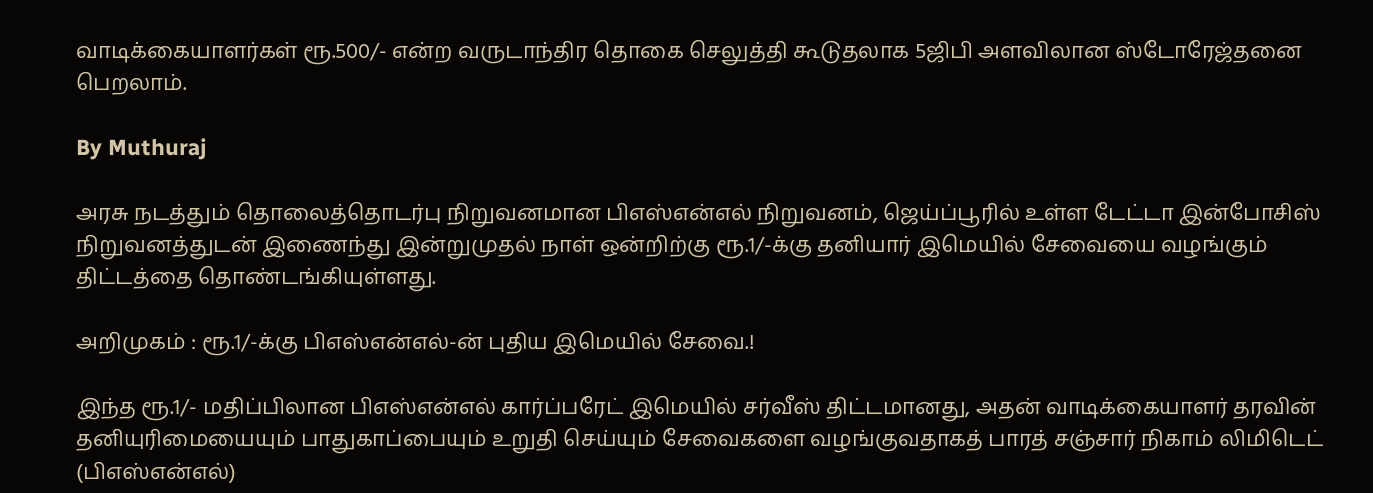வாடிக்கையாளர்கள் ரூ.500/- என்ற வருடாந்திர தொகை செலுத்தி கூடுதலாக 5ஜிபி அளவிலான ஸ்டோரேஜ்தனை பெறலாம்.

By Muthuraj

அரசு நடத்தும் தொலைத்தொடர்பு நிறுவனமான பிஎஸ்என்எல் நிறுவனம், ஜெய்ப்பூரில் உள்ள டேட்டா இன்போசிஸ் நிறுவனத்துடன் இணைந்து இன்றுமுதல் நாள் ஒன்றிற்கு ரூ.1/-க்கு தனியார் இமெயில் சேவையை வழங்கும் திட்டத்தை தொண்டங்கியுள்ளது.

அறிமுகம் : ரூ.1/-க்கு பிஎஸ்என்எல்-ன் புதிய இமெயில் சேவை.!

இந்த ரூ.1/- மதிப்பிலான பிஎஸ்என்எல் கார்ப்பரேட் இமெயில் சர்வீஸ் திட்டமானது, அதன் வாடிக்கையாளர் தரவின் தனியுரிமையையும் பாதுகாப்பையும் உறுதி செய்யும் சேவைகளை வழங்குவதாகத் பாரத் சஞ்சார் நிகாம் லிமிடெட் (பிஎஸ்என்எல்)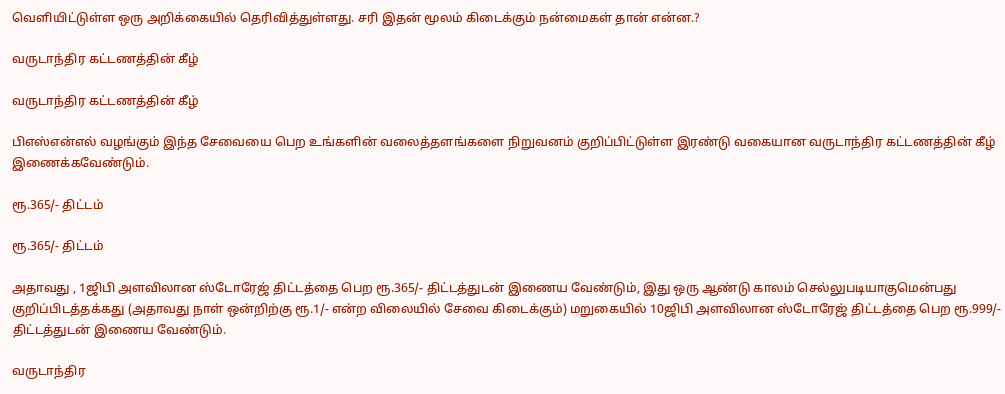வெளியிட்டுள்ள ஒரு அறிக்கையில் தெரிவித்துள்ளது. சரி இதன் மூலம் கிடைக்கும் நன்மைகள் தான் என்ன.?

வருடாந்திர கட்டணத்தின் கீழ்

வருடாந்திர கட்டணத்தின் கீழ்

பிஎஸ்என்எல் வழங்கும் இந்த சேவையை பெற உங்களின் வலைத்தளங்களை நிறுவனம் குறிப்பிட்டுள்ள இரண்டு வகையான வருடாந்திர கட்டணத்தின் கீழ் இணைக்கவேண்டும்.

ரூ.365/- திட்டம்

ரூ.365/- திட்டம்

அதாவது , 1ஜிபி அளவிலான ஸ்டோரேஜ் திட்டத்தை பெற ரூ.365/- திட்டத்துடன் இணைய வேண்டும், இது ஒரு ஆண்டு காலம் செல்லுபடியாகுமென்பது குறிப்பிடத்தக்கது (அதாவது நாள் ஒன்றிற்கு ரூ.1/- என்ற விலையில் சேவை கிடைக்கும்) மறுகையில் 10ஜிபி அளவிலான ஸ்டோரேஜ் திட்டத்தை பெற ரூ.999/- திட்டத்துடன் இணைய வேண்டும்.

வருடாந்திர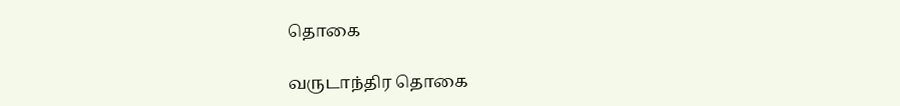தொகை

வருடாந்திர தொகை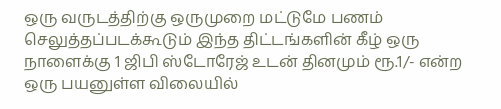ஒரு வருடத்திற்கு ஒருமுறை மட்டுமே பணம் செலுத்தப்படக்கூடும் இந்த திட்டங்களின் கீழ் ஒரு நாளைக்கு 1 ஜிபி ஸ்டோரேஜ் உடன் தினமும் ரூ.1/- என்ற ஒரு பயனுள்ள விலையில்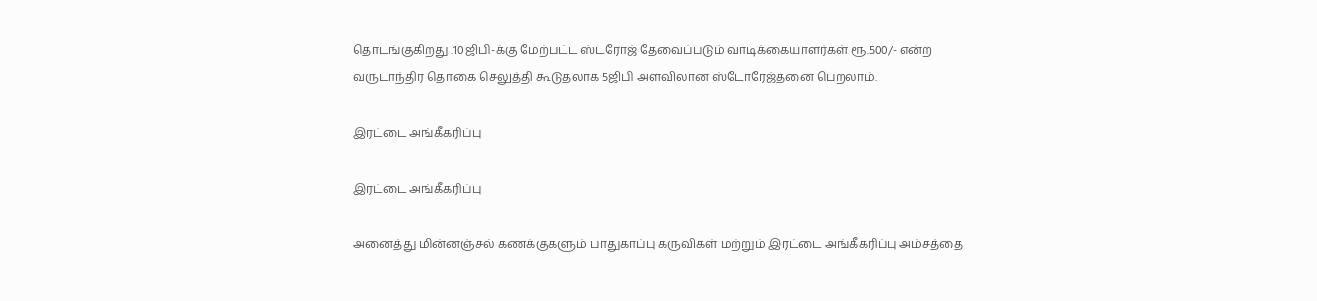தொடங்குகிறது .10ஜிபி-க்கு மேற்பட்ட ஸ்டரோஜ் தேவைப்படும் வாடிக்கையாளர்கள் ரூ.500/- என்ற வருடாந்திர தொகை செலுத்தி கூடுதலாக 5ஜிபி அளவிலான ஸ்டோரேஜ்தனை பெறலாம்.

இரட்டை அங்கீகரிப்பு

இரட்டை அங்கீகரிப்பு

அனைத்து மின்னஞ்சல் கணக்குகளும் பாதுகாப்பு கருவிகள் மற்றும் இரட்டை அங்கீகரிப்பு அம்சத்தை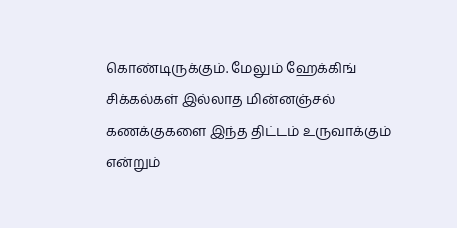கொண்டிருக்கும். மேலும் ஹேக்கிங் சிக்கல்கள் இல்லாத மின்னஞ்சல் கணக்குகளை இந்த திட்டம் உருவாக்கும் என்றும்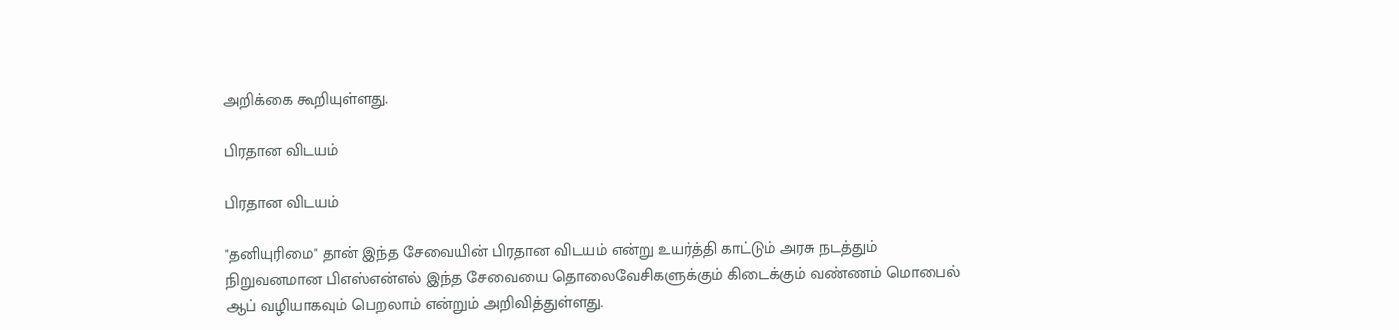அறிக்கை கூறியுள்ளது.

பிரதான விடயம்

பிரதான விடயம்

"தனியுரிமை" தான் இந்த சேவையின் பிரதான விடயம் என்று உயர்த்தி காட்டும் அரசு நடத்தும் நிறுவனமான பிஎஸ்என்எல் இந்த சேவையை தொலைவேசிகளுக்கும் கிடைக்கும் வண்ணம் மொபைல் ஆப் வழியாகவும் பெறலாம் என்றும் அறிவித்துள்ளது.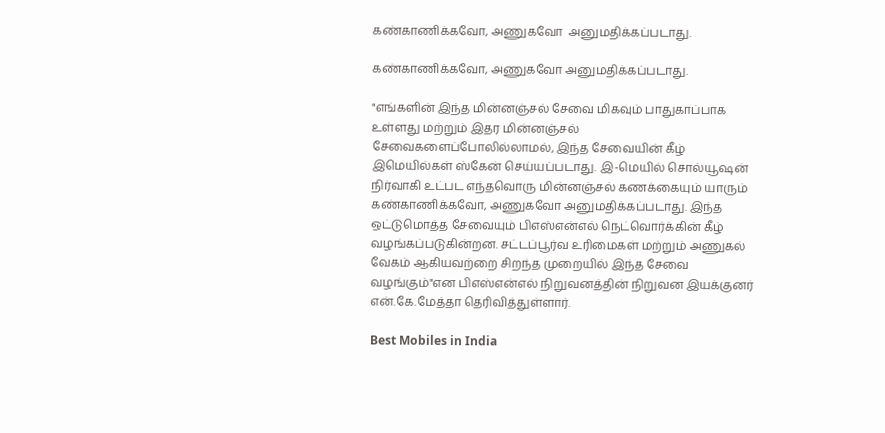கண்காணிக்கவோ, அணுகவோ  அனுமதிக்கப்படாது.

கண்காணிக்கவோ, அணுகவோ அனுமதிக்கப்படாது.

"எங்களின் இந்த மின்னஞ்சல் சேவை மிகவும் பாதுகாப்பாக உள்ளது மற்றும் இதர மின்னஞ்சல் சேவைகளைப்போலில்லாமல், இந்த சேவையின் கீழ் இமெயில்கள் ஸ்கேன் செய்யப்படாது. இ-மெயில் சொல்யூஷன் நிர்வாகி உட்பட எந்தவொரு மின்னஞ்சல் கணக்கையும் யாரும் கண்காணிக்கவோ, அணுகவோ அனுமதிக்கப்படாது. இந்த ஒட்டுமொத்த சேவையும் பிஎஸ்என்எல் நெட்வொர்க்கின் கீழ் வழங்கப்படுகின்றன. சட்டப்பூர்வ உரிமைகள் மற்றும் அணுகல் வேகம் ஆகியவற்றை சிறந்த முறையில் இந்த சேவை வழங்கும்"என பிஎஸ்என்எல் நிறுவனத்தின் நிறுவன இயக்குனர் என்.கே.மேத்தா தெரிவித்துள்ளார்.

Best Mobiles in India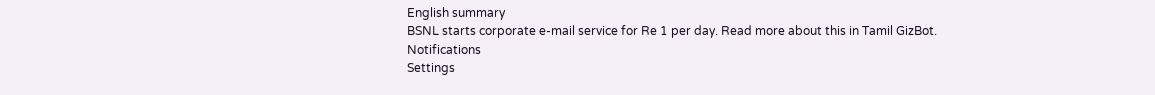English summary
BSNL starts corporate e-mail service for Re 1 per day. Read more about this in Tamil GizBot.
Notifications
Settings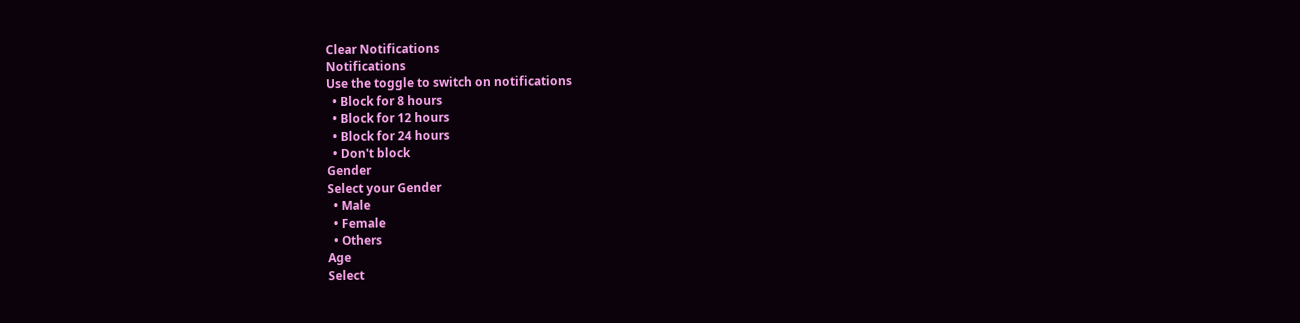Clear Notifications
Notifications
Use the toggle to switch on notifications
  • Block for 8 hours
  • Block for 12 hours
  • Block for 24 hours
  • Don't block
Gender
Select your Gender
  • Male
  • Female
  • Others
Age
Select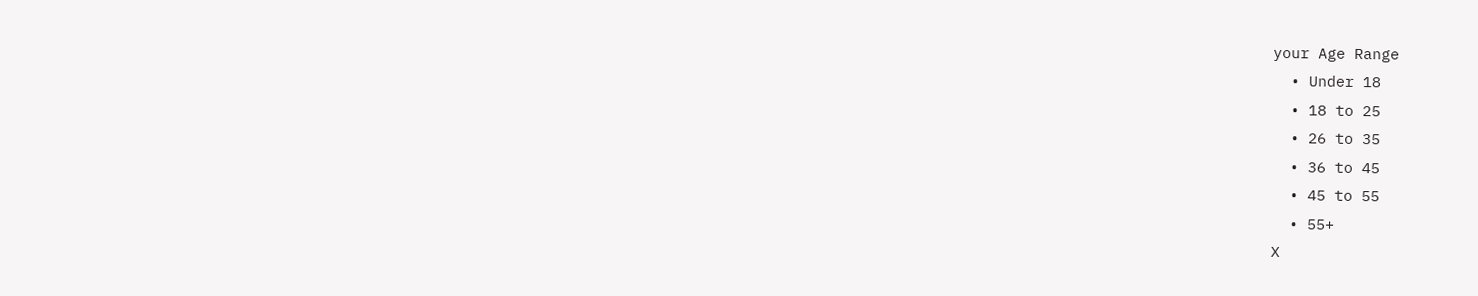your Age Range
  • Under 18
  • 18 to 25
  • 26 to 35
  • 36 to 45
  • 45 to 55
  • 55+
X